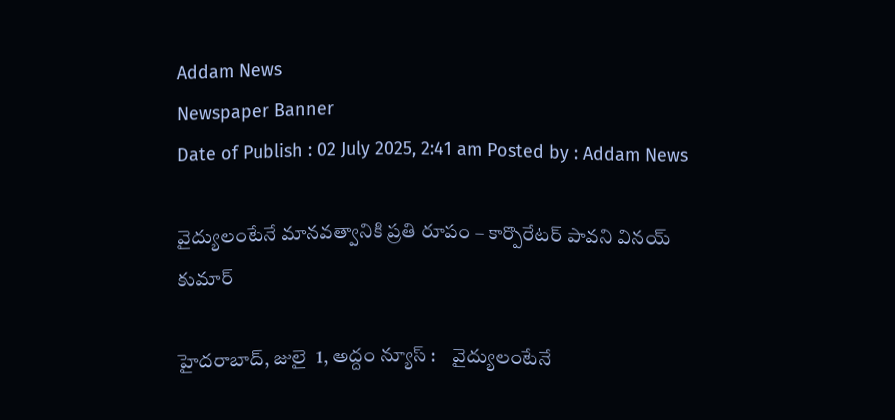Addam News
Newspaper Banner
Date of Publish : 02 July 2025, 2:41 am Posted by : Addam News

వైద్యులంటేనే మాన‌వ‌త్వానికి ప్ర‌తి రూపం – కార్పొరేట‌ర్ పావ‌ని విన‌య్ కుమార్

హైదరాబాద్, జులై  1, అద్దం న్యూస్ :    వైద్యులంటేనే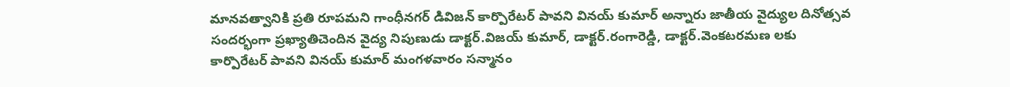మాన‌వ‌త్వానికి ప్ర‌తి రూపమ‌ని గాంధీన‌గ‌ర్ డివిజ‌న్‌ కార్పొరేట‌ర్ పావ‌ని విన‌య్ కుమార్ అన్నారు జాతీయ వైద్యుల దినోత్స‌వ సంద‌ర్భంగా ప్ర‌ఖ్యాతిచెందిన వైద్య నిపుణుడు డాక్ట‌ర్.విజ‌య్ కుమార్‌, డాక్ట‌ర్‌.రంగారెడ్డి, డాక్ట‌ర్‌.వెంక‌ట‌ర‌మ‌ణ ల‌కు కార్పొరేట‌ర్ పావ‌ని విన‌య్ కుమార్ మంగ‌ళ‌వారం స‌న్మానం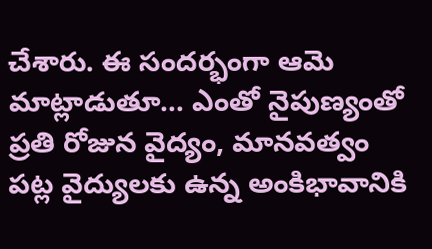చేశారు. ఈ సంద‌ర్భంగా ఆమె మాట్లాడుతూ… ఎంతో నైపుణ్యంతో ప్ర‌తి రోజున వైద్యం, మాన‌వ‌త్వం ప‌ట్ల వైద్యుల‌కు ఉన్న అంకిభావానికి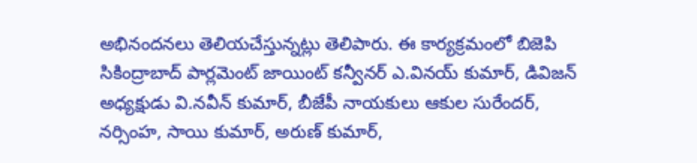అభినంద‌న‌లు తెలియ‌చేస్తున్న‌ట్లు తెలిపారు. ఈ కార్య‌క్ర‌మంలో బిజెపి సికింద్రాబాద్ పార్లమెంట్ జాయింట్ కన్వీనర్ ఎ.వినయ్ కుమార్, డివిజన్ అధ్యక్షుడు వి.నవీన్ కుమార్, బీజేపీ నాయకులు ఆకుల సురేందర్, నర్సింహ, సాయి కుమార్, అరుణ్ కుమార్,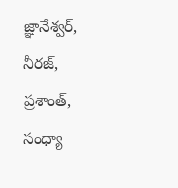జ్ఞానేశ్వర్, నీరజ్, ప్రశాంత్, సంధ్యా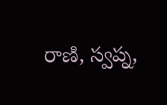రాణి, స్వప్న,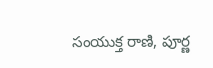సంయుక్త రాణి, పూర్ణ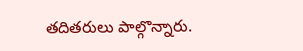తదితరులు పాల్గొన్నారు.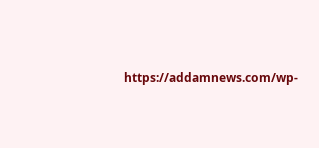https://addamnews.com/wp-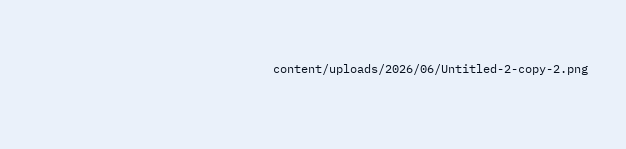content/uploads/2026/06/Untitled-2-copy-2.png